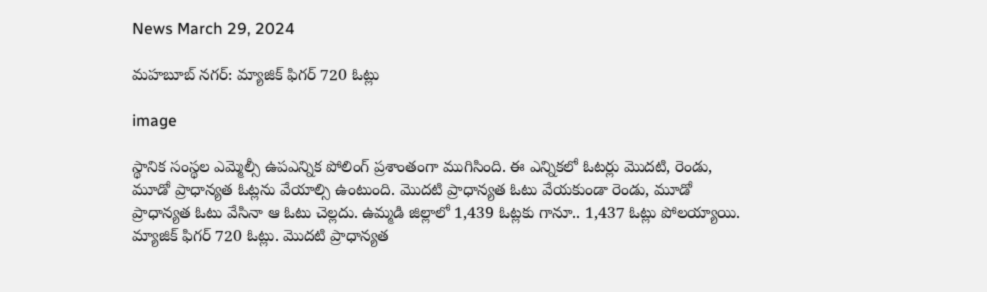News March 29, 2024

మహబూబ్ నగర్: మ్యాజిక్ ఫిగర్ 720 ఓట్లు

image

స్థానిక సంస్థల ఎమ్మెల్సీ ఉపఎన్నిక పోలింగ్ ప్రశాంతంగా ముగిసింది. ఈ ఎన్నికలో ఓటర్లు మొదటి, రెండు, మూడో ప్రాధాన్యత ఓట్లను వేయాల్సి ఉంటుంది. మొదటి ప్రాధాన్యత ఓటు వేయకుండా రెండు, మూడో ప్రాధాన్యత ఓటు వేసినా ఆ ఓటు చెల్లదు. ఉమ్మడి జిల్లాలో 1,439 ఓట్లకు గానూ.. 1,437 ఓట్లు పోలయ్యాయి. మ్యాజిక్ ఫిగర్ 720 ఓట్లు. మొదటి ప్రాధాన్యత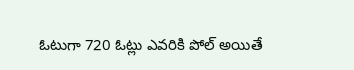ఓటుగా 720 ఓట్లు ఎవరికి పోల్ అయితే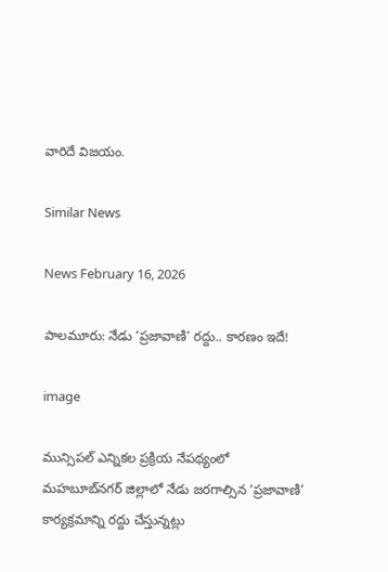వారిదే విజయం.

Similar News

News February 16, 2026

పాలమూరు: నేడు ‘ప్రజావాణి’ రద్దు.. కారణం ఇదే!

image

మున్సిపల్ ఎన్నికల ప్రక్రియ నేపథ్యంలో మహబూబ్‌నగర్ జిల్లాలో నేడు జరగాల్సిన ‘ప్రజావాణి’ కార్యక్రమాన్ని రద్దు చేస్తున్నట్లు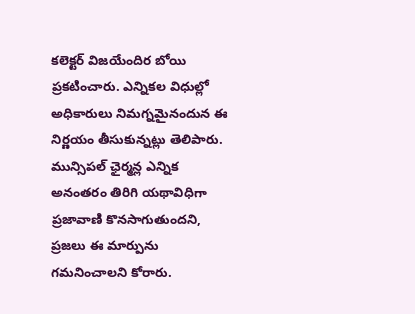కలెక్టర్ విజయేందిర బోయి ప్రకటించారు. ఎన్నికల విధుల్లో అధికారులు నిమగ్నమైనందున ఈ నిర్ణయం తీసుకున్నట్లు తెలిపారు. మున్సిపల్ ఛైర్మన్ల ఎన్నిక అనంతరం తిరిగి యథావిధిగా ప్రజావాణి కొనసాగుతుందని, ప్రజలు ఈ మార్పును గమనించాలని కోరారు.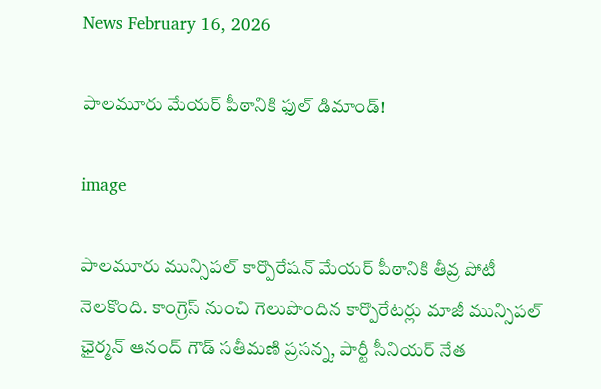News February 16, 2026

పాలమూరు మేయర్ పీఠానికి ఫుల్ డిమాండ్!

image

పాలమూరు మున్సిపల్ కార్పొరేషన్ మేయర్ పీఠానికి తీవ్ర పోటీ నెలకొంది. కాంగ్రెస్ నుంచి గెలుపొందిన కార్పొరేటర్లు మాజీ మున్సిపల్ ఛైర్మన్ ఆనంద్ గౌడ్ సతీమణి ప్రసన్న, పార్టీ సీనియర్ నేత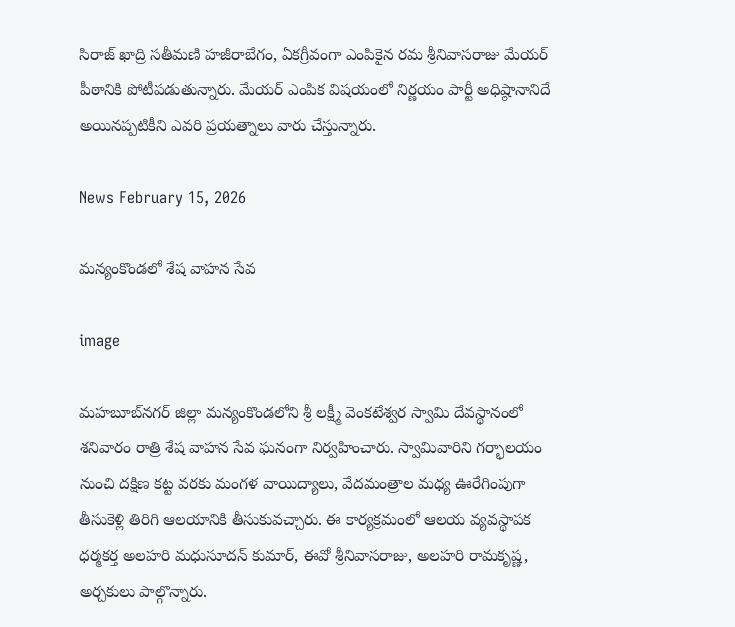సిరాజ్ ఖాద్రి సతీమణి హజీరాబేగం, ఏకగ్రీవంగా ఎంపికైన రమ శ్రీనివాసరాజు మేయర్ పీఠానికి పోటీపడుతున్నారు. మేయర్ ఎంపిక విషయంలో నిర్ణయం పార్టీ అధిష్ఠానానిదే అయినప్పటికీని ఎవరి ప్రయత్నాలు వారు చేస్తున్నారు.

News February 15, 2026

మన్యంకొండలో శేష వాహన సేవ

image

మహబూబ్‌నగర్ జిల్లా మన్యంకొండలోని శ్రీ లక్ష్మీ వెంకటేశ్వర స్వామి దేవస్థానంలో శనివారం రాత్రి శేష వాహన సేవ ఘనంగా నిర్వహించారు. స్వామివారిని గర్భాలయం నుంచి దక్షిణ కట్ట వరకు మంగళ వాయిద్యాలు, వేదమంత్రాల మధ్య ఊరేగింపుగా తీసుకెళ్లి తిరిగి ఆలయానికి తీసుకువచ్చారు. ఈ కార్యక్రమంలో ఆలయ వ్యవస్థాపక ధర్మకర్త అలహరి మధుసూదన్ కుమార్, ఈవో శ్రీనివాసరాజు, అలహరి రామకృష్ణ, అర్చకులు పాల్గొన్నారు.